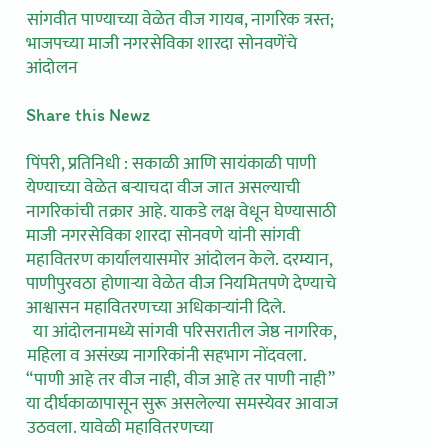सांगवीत पाण्याच्या वेळेत वीज गायब, नागरिक त्रस्त; भाजपच्या माजी नगरसेविका शारदा सोनवणेंचे आंदोलन

Share this Newz

पिंपरी, प्रतिनिधी : सकाळी आणि सायंकाळी पाणी येण्याच्या वेळेत बऱ्याचदा वीज जात असल्याची नागरिकांची तक्रार आहे. याकडे लक्ष वेधून घेण्यासाठी माजी नगरसेविका शारदा सोनवणे यांनी सांगवी महावितरण कार्यालयासमोर आंदोलन केले. दरम्यान, पाणीपुरवठा होणाऱ्या वेळेत वीज नियमितपणे देण्याचे आश्वासन महावितरणच्या अधिकाऱ्यांनी दिले.
  या आंदोलनामध्ये सांगवी परिसरातील जेष्ठ नागरिक, महिला व असंख्य नागरिकांनी सहभाग नोंदवला.  “पाणी आहे तर वीज नाही, वीज आहे तर पाणी नाही” या दीर्घकाळापासून सुरू असलेल्या समस्येवर आवाज उठवला. यावेळी महावितरणच्या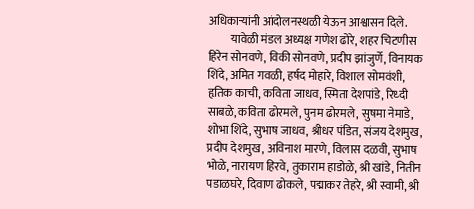अधिकाऱ्यांनी आंदोलनस्थळी येऊन आश्वासन दिले.
          यावेळी मंडल अध्यक्ष गणेश ढोरे, शहर चिटणीस हिरेन सोनवणे, विकी सोनवणे, प्रदीप झांजुर्णे, विनायक शिंदे, अमित गवळी, हर्षद मोहारे, विशाल सोमवंशी, हृतिक काची, कविता जाधव, स्मिता देशपांडे, रिध्दी साबळे, कविता ढोरमले, पुनम ढोरमले, सुषमा नेमाडे, शोभा शिंदे, सुभाष जाधव, श्रीधर पंडित, संजय देशमुख, प्रदीप देशमुख, अविनाश मारणे, विलास दळवी, सुभाष भोळे, नारायण हिरवे, तुकाराम हाडोळे, श्री खांडे, नितीन पडाळघरे, दिवाण ढोकले, पद्माकर तेहरे, श्री स्वामी, श्री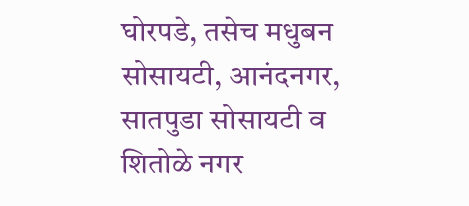घोरपडे, तसेच मधुबन सोसायटी, आनंदनगर, सातपुडा सोसायटी व शितोळे नगर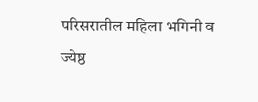परिसरातील महिला भगिनी व ज्येष्ठ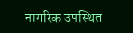नागरिक उपस्थित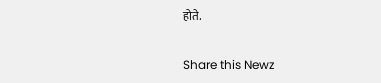होते.

Share this Newz